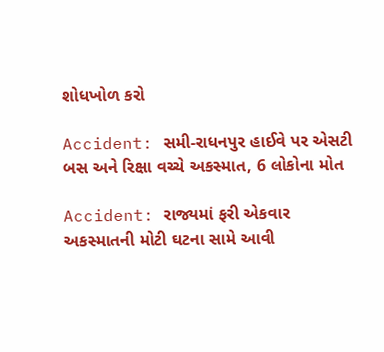શોધખોળ કરો

Accident: સમી-રાધનપુર હાઈવે પર એસટી બસ અને રિક્ષા વચ્ચે અકસ્માત, 6 લોકોના મોત

Accident: રાજ્યમાં ફરી એકવાર અકસ્માતની મોટી ઘટના સામે આવી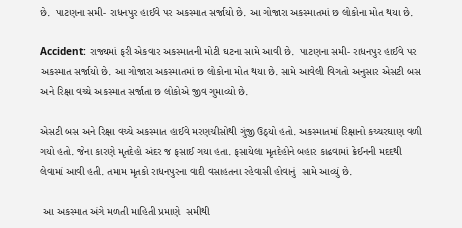છે.  પાટણના સમી- રાધનપુર હાઈવે પર અકસ્માત સર્જાયો છે. આ ગોજારા અકસ્માતમાં છ લોકોના મોત થયા છે.

Accident: રાજ્યમાં ફરી એકવાર અકસ્માતની મોટી ઘટના સામે આવી છે.  પાટણના સમી- રાધનપુર હાઈવે પર અકસ્માત સર્જાયો છે. આ ગોજારા અકસ્માતમાં છ લોકોના મોત થયા છે. સામે આવેલી વિગતો અનુસાર એસટી બસ અને રિક્ષા વચ્ચે અકસ્માત સર્જાતા છ લોકોએ જીવ ગુમાવ્યો છે.

એસટી બસ અને રિક્ષા વચ્ચે અકસ્માત હાઈવે મરણચીસોથી ગુંજી ઉઠ્યો હતો. અકસ્માતમાં રિક્ષાનો કચ્ચરઘાણ વળી ગયો હતો. જેના કારણે મૃતદેહો અંદર જ ફસાઈ ગયા હતા. ફસાયેલા મૃતદેહોને બહાર કાઢવામાં ક્રેઈનની મદદથી લેવામાં આવી હતી. તમામ મૃતકો રાધનપુરના વાદી વસાહતના રહેવાસી હોવાનું  સામે આવ્યું છે.

 આ અકસ્માત અંગે મળતી માહિતી પ્રમાણે  સમીથી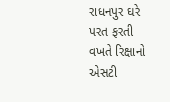રાધનપુર ઘરે પરત ફરતી વખતે રિક્ષાનો એસટી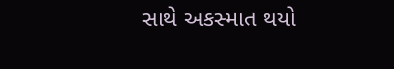સાથે અકસ્માત થયો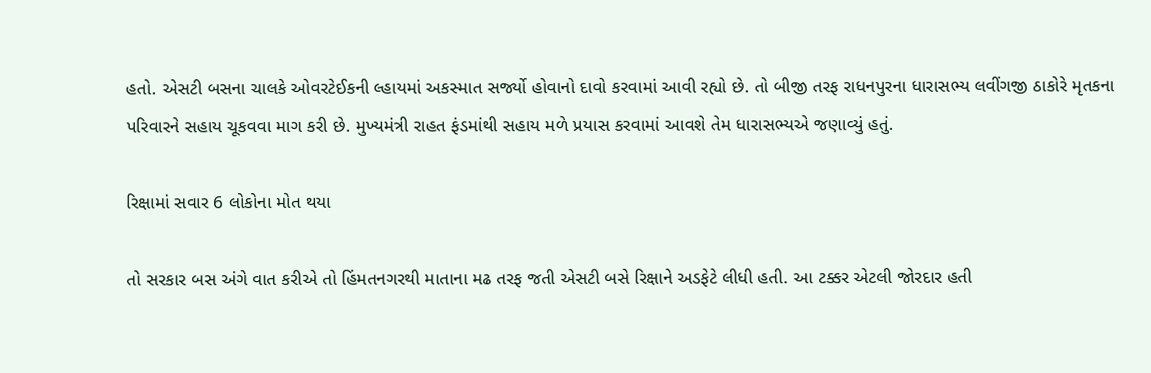હતો. એસટી બસના ચાલકે ઓવરટેઈકની લ્હાયમાં અકસ્માત સર્જ્યો હોવાનો દાવો કરવામાં આવી રહ્યો છે. તો બીજી તરફ રાધનપુરના ધારાસભ્ય લવીંગજી ઠાકોરે મૃતકના પરિવારને સહાય ચૂકવવા માગ કરી છે. મુખ્યમંત્રી રાહત ફંડમાંથી સહાય મળે પ્રયાસ કરવામાં આવશે તેમ ધારાસભ્યએ જણાવ્યું હતું.

રિક્ષામાં સવાર 6 લોકોના મોત થયા

તો સરકાર બસ અંગે વાત કરીએ તો હિંમતનગરથી માતાના મઢ તરફ જતી એસટી બસે રિક્ષાને અડફેટે લીધી હતી. આ ટક્કર એટલી જોરદાર હતી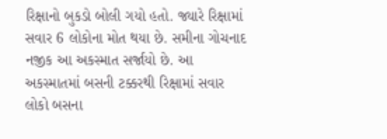રિક્ષાનો બુકડો બોલી ગયો હતો. જ્યારે રિક્ષામાં સવાર 6 લોકોના મોત થયા છે. સમીના ગોચનાદ નજીક આ અકસ્માત સર્જાયો છે. આ અકસ્માતમાં બસની ટક્કરથી રિક્ષામાં સવાર લોકો બસના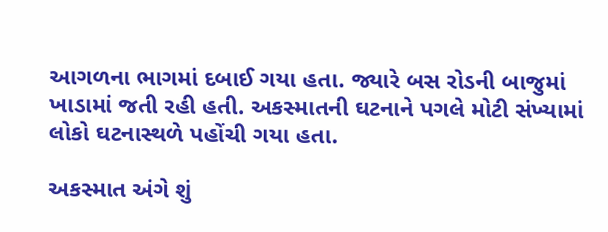આગળના ભાગમાં દબાઈ ગયા હતા. જ્યારે બસ રોડની બાજુમાં ખાડામાં જતી રહી હતી. અકસ્માતની ઘટનાને પગલે મોટી સંખ્યામાં લોકો ઘટનાસ્થળે પહોંચી ગયા હતા.

અકસ્માત અંગે શું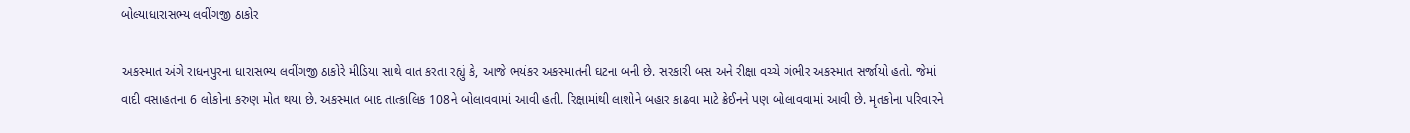બોલ્યાધારાસભ્ય લવીંગજી ઠાકોર

અકસ્માત અંગે રાધનપુરના ધારાસભ્ય લવીંગજી ઠાકોરે મીડિયા સાથે વાત કરતા રહ્યું કે, આજે ભયંકર અકસ્માતની ઘટના બની છે. સરકારી બસ અને રીક્ષા વચ્ચે ગંભીર અકસ્માત સર્જાયો હતો. જેમાં વાદી વસાહતના 6 લોકોના કરુણ મોત થયા છે. અકસ્માત બાદ તાત્કાલિક 108ને બોલાવવામાં આવી હતી. રિક્ષામાંથી લાશોને બહાર કાઢવા માટે ક્રેઈનને પણ બોલાવવામાં આવી છે. મૃતકોના પરિવારને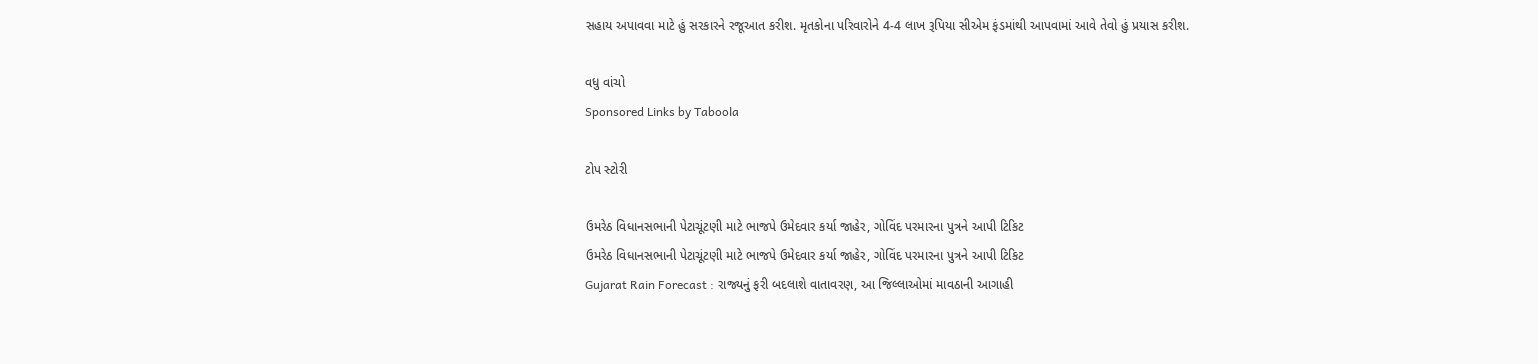સહાય અપાવવા માટે હું સરકારને રજૂઆત કરીશ. મૃતકોના પરિવારોને 4-4 લાખ રૂપિયા સીએમ ફંડમાંથી આપવામાં આવે તેવો હું પ્રયાસ કરીશ.

વધુ વાંચો
Sponsored Links by Taboola

ટોપ સ્ટોરી

ઉમરેઠ વિધાનસભાની પેટાચૂંટણી માટે ભાજપે ઉમેદવાર કર્યા જાહેર, ગોવિંદ પરમારના પુત્રને આપી ટિકિટ
ઉમરેઠ વિધાનસભાની પેટાચૂંટણી માટે ભાજપે ઉમેદવાર કર્યા જાહેર, ગોવિંદ પરમારના પુત્રને આપી ટિકિટ
Gujarat Rain Forecast : રાજ્યનું ફરી બદલાશે વાતાવરણ, આ જિલ્લાઓમાં માવઠાની આગાહી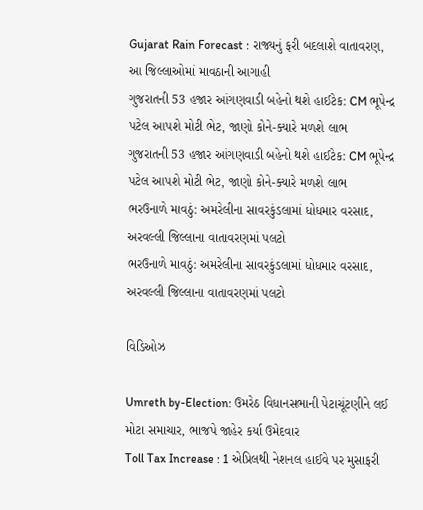Gujarat Rain Forecast : રાજ્યનું ફરી બદલાશે વાતાવરણ, આ જિલ્લાઓમાં માવઠાની આગાહી
ગુજરાતની 53 હજાર આંગણવાડી બહેનો થશે હાઈટેક: CM ભૂપેન્દ્ર પટેલ આપશે મોટી ભેટ, જાણો કોને-ક્યારે મળશે લાભ
ગુજરાતની 53 હજાર આંગણવાડી બહેનો થશે હાઈટેક: CM ભૂપેન્દ્ર પટેલ આપશે મોટી ભેટ, જાણો કોને-ક્યારે મળશે લાભ
ભરઉનાળે માવઠું: અમરેલીના સાવરકુંડલામાં ધોધમાર વરસાદ, અરવલ્લી જિલ્લાના વાતાવરણમાં પલટો
ભરઉનાળે માવઠું: અમરેલીના સાવરકુંડલામાં ધોધમાર વરસાદ, અરવલ્લી જિલ્લાના વાતાવરણમાં પલટો

વિડિઓઝ

Umreth by-Election: ઉમરેઠ વિધાનસભાની પેટાચૂંટણીને લઈ મોટા સમાચાર, ભાજપે જાહેર કર્યા ઉમેદવાર
Toll Tax Increase : 1 એપ્રિલથી નેશનલ હાઈવે પર મુસાફરી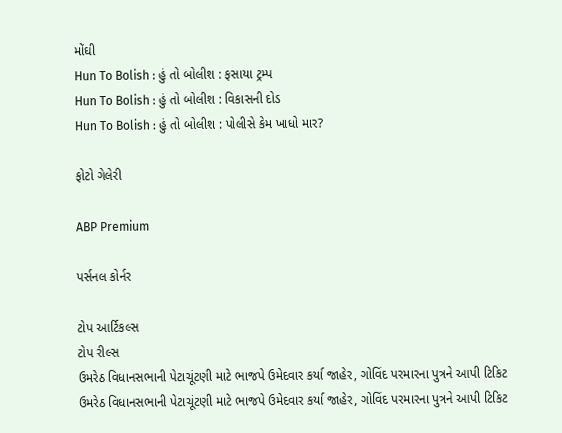મોંઘી
Hun To Bolish : હું તો બોલીશ : ફસાયા ટ્રમ્પ
Hun To Bolish : હું તો બોલીશ : વિકાસની દોડ
Hun To Bolish : હું તો બોલીશ : પોલીસે કેમ ખાધો માર?

ફોટો ગેલેરી

ABP Premium

પર્સનલ કોર્નર

ટોપ આર્ટિકલ્સ
ટોપ રીલ્સ
ઉમરેઠ વિધાનસભાની પેટાચૂંટણી માટે ભાજપે ઉમેદવાર કર્યા જાહેર, ગોવિંદ પરમારના પુત્રને આપી ટિકિટ
ઉમરેઠ વિધાનસભાની પેટાચૂંટણી માટે ભાજપે ઉમેદવાર કર્યા જાહેર, ગોવિંદ પરમારના પુત્રને આપી ટિકિટ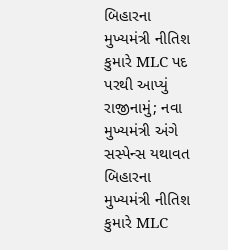બિહારના મુખ્યમંત્રી નીતિશ કુમારે MLC પદ પરથી આપ્યું રાજીનામું; નવા મુખ્યમંત્રી અંગે સસ્પેન્સ યથાવત
બિહારના મુખ્યમંત્રી નીતિશ કુમારે MLC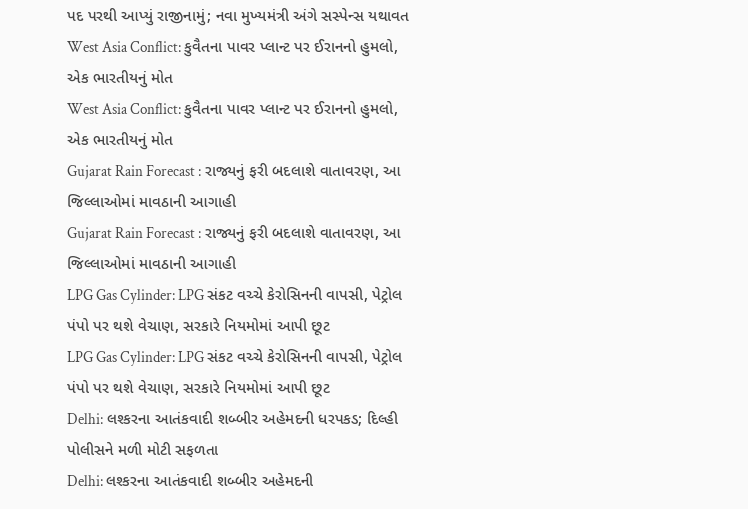પદ પરથી આપ્યું રાજીનામું; નવા મુખ્યમંત્રી અંગે સસ્પેન્સ યથાવત
West Asia Conflict: કુવૈતના પાવર પ્લાન્ટ પર ઈરાનનો હુમલો, એક ભારતીયનું મોત
West Asia Conflict: કુવૈતના પાવર પ્લાન્ટ પર ઈરાનનો હુમલો, એક ભારતીયનું મોત
Gujarat Rain Forecast : રાજ્યનું ફરી બદલાશે વાતાવરણ, આ જિલ્લાઓમાં માવઠાની આગાહી
Gujarat Rain Forecast : રાજ્યનું ફરી બદલાશે વાતાવરણ, આ જિલ્લાઓમાં માવઠાની આગાહી
LPG Gas Cylinder: LPG સંકટ વચ્ચે કેરોસિનની વાપસી, પેટ્રોલ પંપો પર થશે વેચાણ, સરકારે નિયમોમાં આપી છૂટ
LPG Gas Cylinder: LPG સંકટ વચ્ચે કેરોસિનની વાપસી, પેટ્રોલ પંપો પર થશે વેચાણ, સરકારે નિયમોમાં આપી છૂટ
Delhi: લશ્કરના આતંકવાદી શબ્બીર અહેમદની ધરપકડ; દિલ્હી પોલીસને મળી મોટી સફળતા
Delhi: લશ્કરના આતંકવાદી શબ્બીર અહેમદની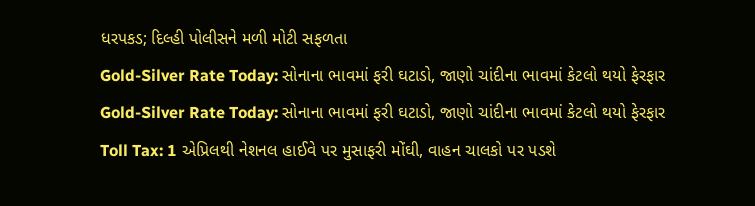ધરપકડ; દિલ્હી પોલીસને મળી મોટી સફળતા
Gold-Silver Rate Today: સોનાના ભાવમાં ફરી ઘટાડો, જાણો ચાંદીના ભાવમાં કેટલો થયો ફેરફાર
Gold-Silver Rate Today: સોનાના ભાવમાં ફરી ઘટાડો, જાણો ચાંદીના ભાવમાં કેટલો થયો ફેરફાર
Toll Tax: 1 એપ્રિલથી નેશનલ હાઈવે પર મુસાફરી મોંઘી, વાહન ચાલકો પર પડશે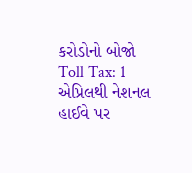કરોડોનો બોજો
Toll Tax: 1 એપ્રિલથી નેશનલ હાઈવે પર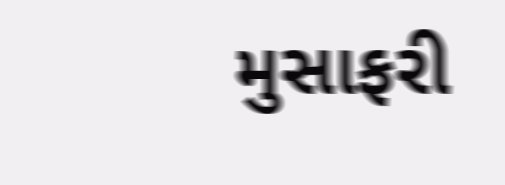મુસાફરી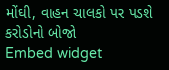મોંઘી, વાહન ચાલકો પર પડશે કરોડોનો બોજો
Embed widget